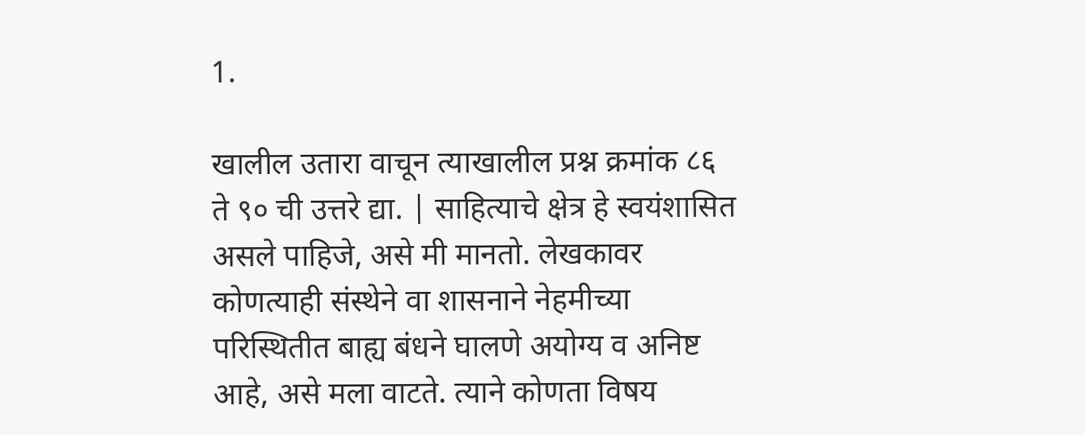1.

खालील उतारा वाचून त्याखालील प्रश्न क्रमांक ८६ ते ९० ची उत्तरे द्या. | साहित्याचे क्षेत्र हे स्वयंशासित असले पाहिजे, असे मी मानतो. लेखकावर कोणत्याही संस्थेने वा शासनाने नेहमीच्या परिस्थितीत बाह्य बंधने घालणे अयोग्य व अनिष्ट आहे, असे मला वाटते. त्याने कोणता विषय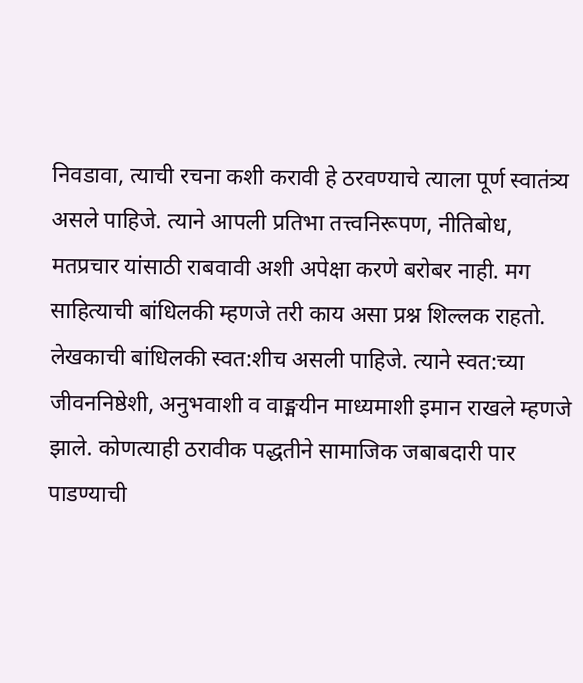निवडावा, त्याची रचना कशी करावी हे ठरवण्याचे त्याला पूर्ण स्वातंत्र्य असले पाहिजे. त्याने आपली प्रतिभा तत्त्वनिरूपण, नीतिबोध, मतप्रचार यांसाठी राबवावी अशी अपेक्षा करणे बरोबर नाही. मग साहित्याची बांधिलकी म्हणजे तरी काय असा प्रश्न शिल्लक राहतो. लेखकाची बांधिलकी स्वत:शीच असली पाहिजे. त्याने स्वत:च्या जीवननिष्ठेशी, अनुभवाशी व वाङ्मयीन माध्यमाशी इमान राखले म्हणजे झाले. कोणत्याही ठरावीक पद्धतीने सामाजिक जबाबदारी पार पाडण्याची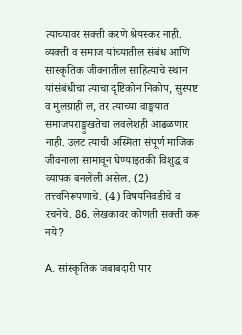त्याच्यावर सक्ती करणे श्रेयस्कर नाही. व्यक्ती व समाज यांच्यातील संबंध आणि सास्कृतिक जीवनातील साहित्याचे स्थान यांसंबंधीचा त्याचा दृष्टिकोन निकोप, सुस्पष्ट व मुलग्राही ल, तर त्याच्या वाङ्मयात समाजपराङ्मुखतेचा लवलेशही आढळणार नाही. उलट त्याची अस्मिता संपूर्ण माजिक जीवनाला सामावून घेण्याइतकी विशुद्ध व व्यापक बनलेली असेल. (2) तत्त्वनिरूपणाचे. (4) विषयनिवडीचे व रचनेचे. 86. लेखकावर कोणती सक्ती करू नये?

A. सांस्कृतिक जबाबदारी पार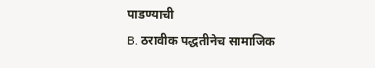पाडण्याची
B. ठरावीक पद्धतीनेच सामाजिक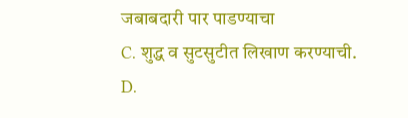जबाबदारी पार पाडण्याचा
C. शुद्ध व सुटसुटीत लिखाण करण्याची.
D.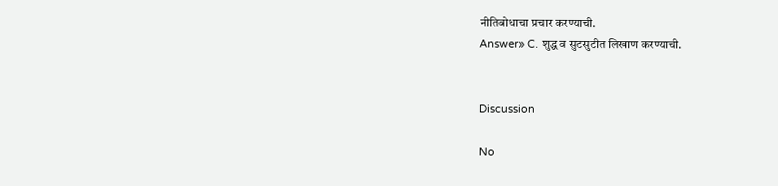नीतिबोधाचा प्रचार करण्याची.
Answer» C. शुद्ध व सुटसुटीत लिखाण करण्याची.


Discussion

No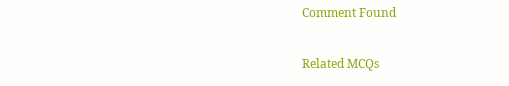Comment Found

Related MCQs